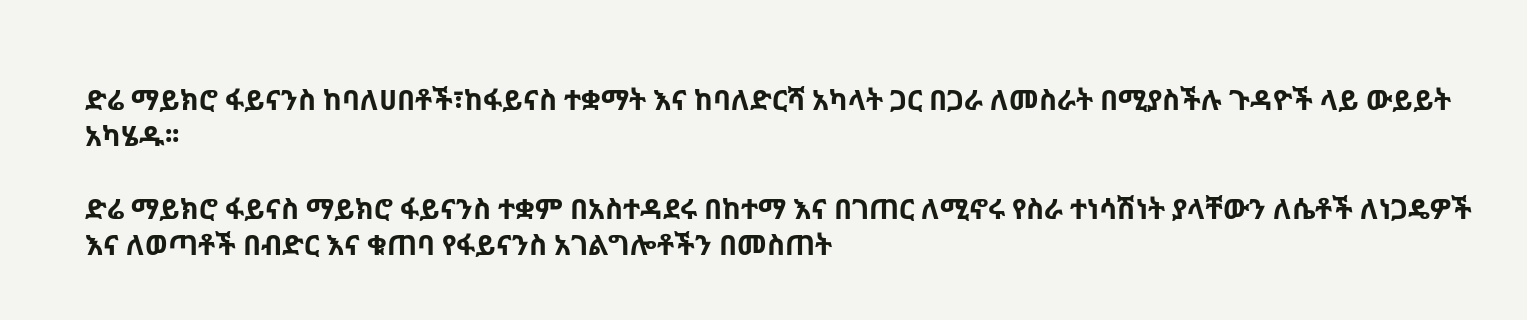ድሬ ማይክሮ ፋይናንስ ከባለሀበቶች፣ከፋይናስ ተቋማት እና ከባለድርሻ አካላት ጋር በጋራ ለመስራት በሚያስችሉ ጉዳዮች ላይ ውይይት አካሄዱ፡፡

ድሬ ማይክሮ ፋይናስ ማይክሮ ፋይናንስ ተቋም በአስተዳደሩ በከተማ እና በገጠር ለሚኖሩ የስራ ተነሳሽነት ያላቸውን ለሴቶች ለነጋዴዎች እና ለወጣቶች በብድር እና ቁጠባ የፋይናንስ አገልግሎቶችን በመስጠት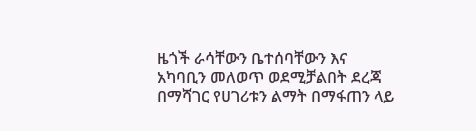ዜጎች ራሳቸውን ቤተሰባቸውን እና አካባቢን መለወጥ ወደሚቻልበት ደረጃ በማሻገር የሀገሪቱን ልማት በማፋጠን ላይ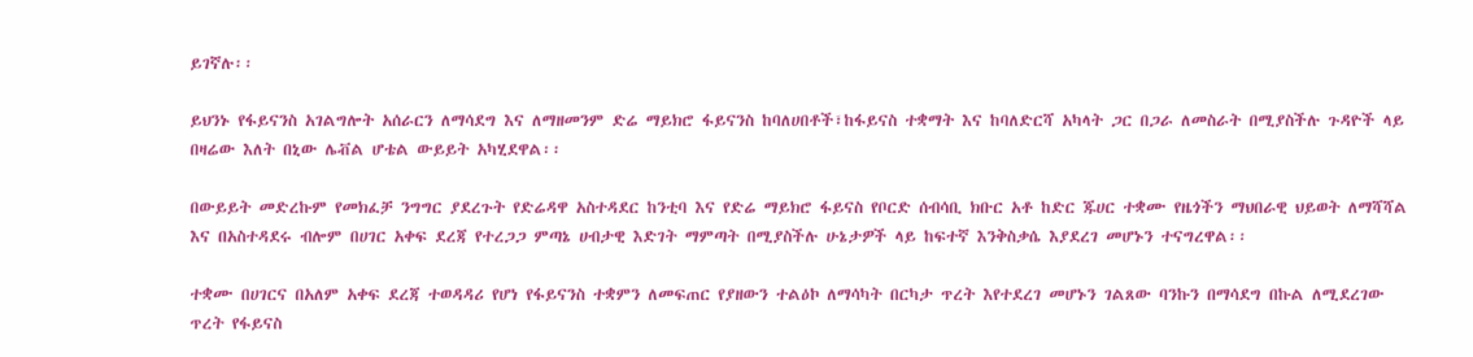ይገኛሉ፡፡

ይህንኑ የፋይናንስ አገልግሎት አሰራርን ለማሳደግ እና ለማዘመንም ድሬ ማይክሮ ፋይናንስ ከባለሀበቶች፣ከፋይናስ ተቋማት እና ከባለድርሻ አካላት ጋር በጋራ ለመስራት በሚያስችሉ ጉዳዮች ላይ በዛሬው እለት በኒው ሌቭል ሆቴል ውይይት አካሂደዋል፡፡

በውይይት መድረኩም የመክፈቻ ንግግር ያደረጉት የድሬዳዋ አስተዳደር ከንቲባ እና የድሬ ማይክሮ ፋይናስ የቦርድ ሰብሳቢ ክቡር አቶ ከድር ጁሀር ተቋሙ የዜጎችን ማህበራዊ ህይወት ለማሻሻል እና በአስተዳደሩ ብሎም በሀገር አቀፍ ደረጃ የተረጋጋ ምጣኔ ሀብታዊ እድገት ማምጣት በሚያስችሉ ሁኔታዎች ላይ ከፍተኛ እንቅስቃሴ እያደረገ መሆኑን ተናግረዋል፡፡

ተቋሙ በሀገርና በአለም አቀፍ ደረጃ ተወዳዳሪ የሆነ የፋይናንስ ተቋምን ለመፍጠር የያዘውን ተልዕኮ ለማሳካት በርካታ ጥረት እየተደረገ መሆኑን ገልጸው ባንኩን በማሳደግ በኩል ለሚደረገው ጥረት የፋይናስ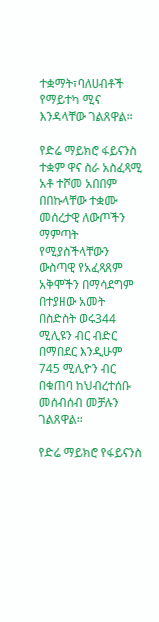ተቋማት፣ባለሀብቶች የማይተካ ሚና እንዳላቸው ገልጸዋል፡፡

የድሬ ማይክሮ ፋይናንስ ተቋም ዋና ስራ አስፈጻሚ አቶ ተሾመ አበበም በበኩላቸው ተቋሙ መሰረታዊ ለውጦችን ማምጣት የሚያስችላቸውን ውስጣዊ የአፈጻጸም አቅሞችን በማሳደግም በተያዘው አመት በስድስት ወሩ344 ሚሊዩን ብር ብድር በማበደር እንዲሁም 745 ሚሊዮን ብር በቁጠባ ከህብረተሰቡ መሰብሰብ መቻሉን ገልጸዋል፡፡

የድሬ ማይክሮ የፋይናንስ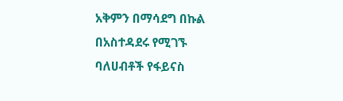አቅምን በማሳደግ በኩል በአስተዳደሩ የሚገኙ ባለሀብቶች የፋይናስ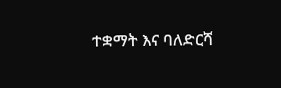ተቋማት እና ባለድርሻ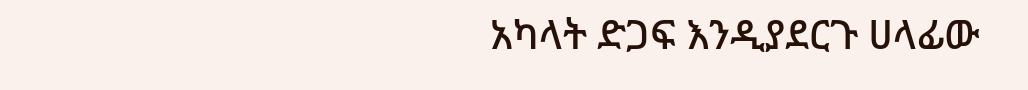አካላት ድጋፍ እንዲያደርጉ ሀላፊው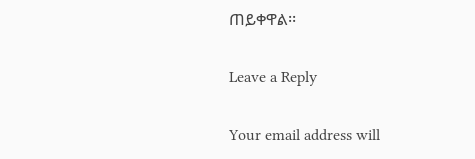ጠይቀዋል፡፡

Leave a Reply

Your email address will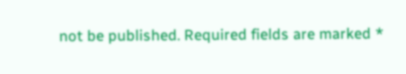not be published. Required fields are marked *